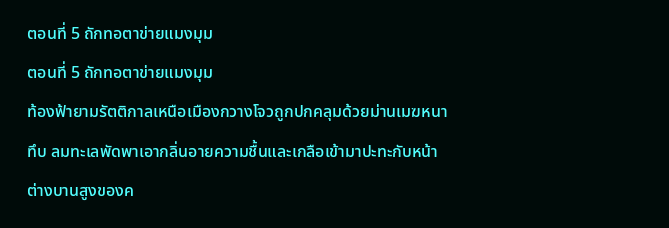ตอนที่ 5 ถักทอตาข่ายแมงมุม
ตอนที่ 5 ถักทอตาข่ายแมงมุม
ท้องฟ้ายามรัตติกาลเหนือเมืองกวางโจวถูกปกคลุมด้วยม่านเมฆหนาทึบ ลมทะเลพัดพาเอากลิ่นอายความชื้นและเกลือเข้ามาปะทะกับหน้าต่างบานสูงของค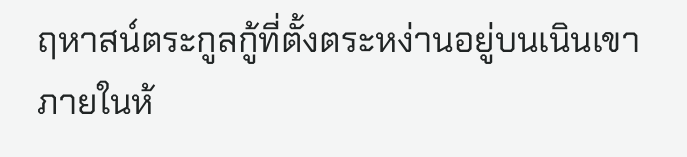ฤหาสน์ตระกูลกู้ที่ตั้งตระหง่านอยู่บนเนินเขา ภายในห้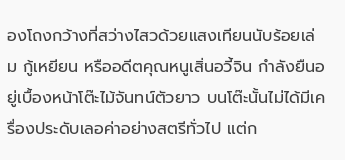องโถงกว้างที่สว่างไสวด้วยแสงเทียนนับร้อยเล่ม กู้เหยียน หรืออดีตคุณหนูเสิ่นอวี้จิน กำลังยืนอยู่เบื้องหน้าโต๊ะไม้จันทน์ตัวยาว บนโต๊ะนั้นไม่ได้มีเครื่องประดับเลอค่าอย่างสตรีทั่วไป แต่ก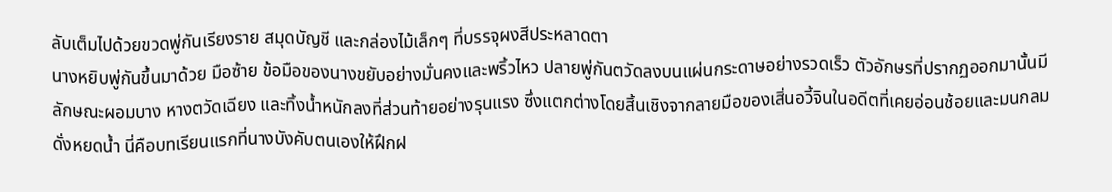ลับเต็มไปด้วยขวดพู่กันเรียงราย สมุดบัญชี และกล่องไม้เล็กๆ ที่บรรจุผงสีประหลาดตา
นางหยิบพู่กันขึ้นมาด้วย มือซ้าย ข้อมือของนางขยับอย่างมั่นคงและพริ้วไหว ปลายพู่กันตวัดลงบนแผ่นกระดาษอย่างรวดเร็ว ตัวอักษรที่ปรากฏออกมานั้นมีลักษณะผอมบาง หางตวัดเฉียง และทิ้งน้ำหนักลงที่ส่วนท้ายอย่างรุนแรง ซึ่งแตกต่างโดยสิ้นเชิงจากลายมือของเสิ่นอวี้จินในอดีตที่เคยอ่อนช้อยและมนกลมดั่งหยดน้ำ นี่คือบทเรียนแรกที่นางบังคับตนเองให้ฝึกฝ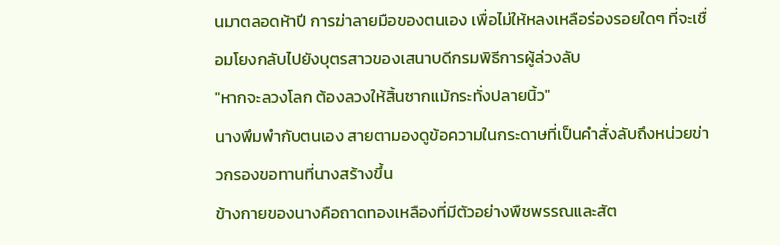นมาตลอดห้าปี การฆ่าลายมือของตนเอง เพื่อไม่ให้หลงเหลือร่องรอยใดๆ ที่จะเชื่อมโยงกลับไปยังบุตรสาวของเสนาบดีกรมพิธีการผู้ล่วงลับ
"หากจะลวงโลก ต้องลวงให้สิ้นซากแม้กระทั่งปลายนิ้ว"
นางพึมพำกับตนเอง สายตามองดูข้อความในกระดาษที่เป็นคำสั่งลับถึงหน่วยข่าวกรองขอทานที่นางสร้างขึ้น
ข้างกายของนางคือถาดทองเหลืองที่มีตัวอย่างพืชพรรณและสัต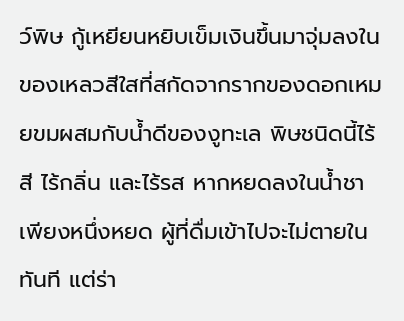ว์พิษ กู้เหยียนหยิบเข็มเงินขึ้นมาจุ่มลงในของเหลวสีใสที่สกัดจากรากของดอกเหมยขมผสมกับน้ำดีของงูทะเล พิษชนิดนี้ไร้สี ไร้กลิ่น และไร้รส หากหยดลงในน้ำชาเพียงหนึ่งหยด ผู้ที่ดื่มเข้าไปจะไม่ตายในทันที แต่ร่า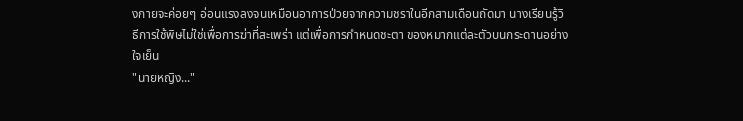งกายจะค่อยๆ อ่อนแรงลงจนเหมือนอาการป่วยจากความชราในอีกสามเดือนถัดมา นางเรียนรู้วิธีการใช้พิษไม่ใช่เพื่อการฆ่าที่สะเพร่า แต่เพื่อการกำหนดชะตา ของหมากแต่ละตัวบนกระดานอย่างใจเย็น
"นายหญิง..."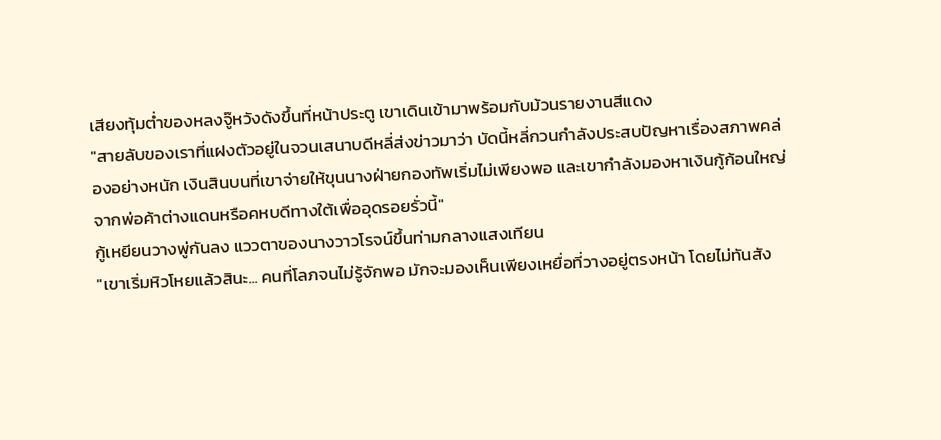เสียงทุ้มต่ำของหลงจู๊หวังดังขึ้นที่หน้าประตู เขาเดินเข้ามาพร้อมกับม้วนรายงานสีแดง
"สายลับของเราที่แฝงตัวอยู่ในจวนเสนาบดีหลี่ส่งข่าวมาว่า บัดนี้หลี่กวนกำลังประสบปัญหาเรื่องสภาพคล่องอย่างหนัก เงินสินบนที่เขาจ่ายให้ขุนนางฝ่ายกองทัพเริ่มไม่เพียงพอ และเขากำลังมองหาเงินกู้ก้อนใหญ่จากพ่อค้าต่างแดนหรือคหบดีทางใต้เพื่ออุดรอยรั่วนี้"
กู้เหยียนวางพู่กันลง แววตาของนางวาวโรจน์ขึ้นท่ามกลางแสงเทียน
"เขาเริ่มหิวโหยแล้วสินะ... คนที่โลภจนไม่รู้จักพอ มักจะมองเห็นเพียงเหยื่อที่วางอยู่ตรงหน้า โดยไม่ทันสัง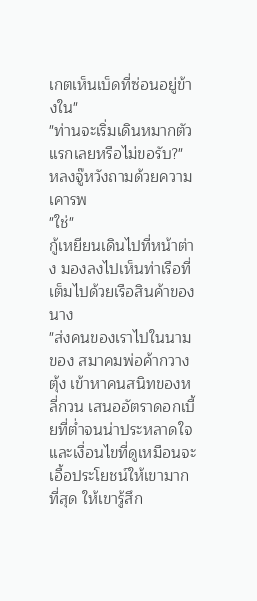เกตเห็นเบ็ดที่ซ่อนอยู่ข้างใน"
"ท่านจะเริ่มเดินหมากตัวแรกเลยหรือไม่ขอรับ?" หลงจู๊หวังถามด้วยความเคารพ
"ใช่"
กู้เหยียนเดินไปที่หน้าต่าง มองลงไปเห็นท่าเรือที่เต็มไปด้วยเรือสินค้าของนาง
"ส่งคนของเราไปในนามของ สมาคมพ่อค้ากวางตุ้ง เข้าหาคนสนิทของหลี่กวน เสนออัตราดอกเบี้ยที่ต่ำจนน่าประหลาดใจ และเงื่อนไขที่ดูเหมือนจะเอื้อประโยชน์ให้เขามากที่สุด ให้เขารู้สึก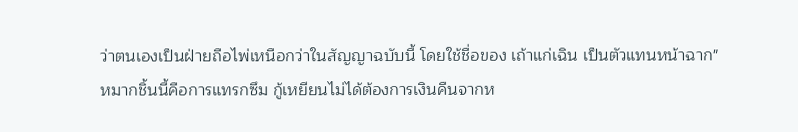ว่าตนเองเป็นฝ่ายถือไพ่เหนือกว่าในสัญญาฉบับนี้ โดยใช้ชื่อของ เถ้าแก่เฉิน เป็นตัวแทนหน้าฉาก"
หมากชิ้นนี้คือการแทรกซึม กู้เหยียนไม่ได้ต้องการเงินคืนจากห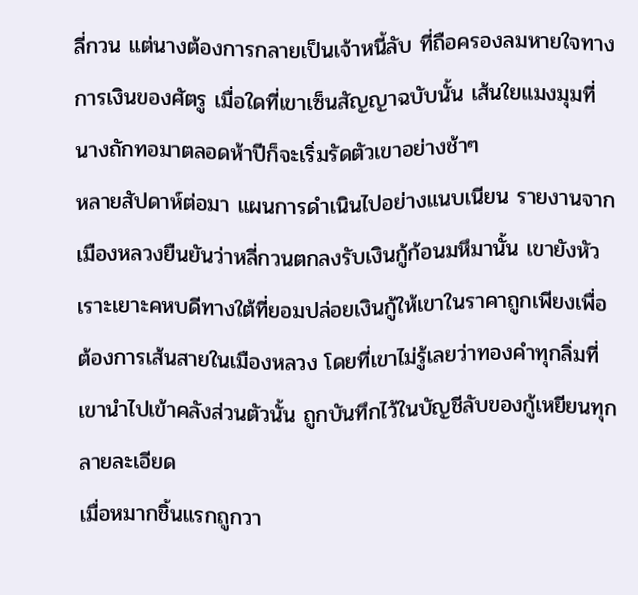ลี่กวน แต่นางต้องการกลายเป็นเจ้าหนี้ลับ ที่ถือครองลมหายใจทางการเงินของศัตรู เมื่อใดที่เขาเซ็นสัญญาฉบับนั้น เส้นใยแมงมุมที่นางถักทอมาตลอดห้าปีก็จะเริ่มรัดตัวเขาอย่างช้าๆ
หลายสัปดาห์ต่อมา แผนการดำเนินไปอย่างแนบเนียน รายงานจากเมืองหลวงยืนยันว่าหลี่กวนตกลงรับเงินกู้ก้อนมหึมานั้น เขายังหัวเราะเยาะคหบดีทางใต้ที่ยอมปล่อยเงินกู้ให้เขาในราคาถูกเพียงเพื่อต้องการเส้นสายในเมืองหลวง โดยที่เขาไม่รู้เลยว่าทองคำทุกลิ่มที่เขานำไปเข้าคลังส่วนตัวนั้น ถูกบันทึกไว้ในบัญชีลับของกู้เหยียนทุกลายละเอียด
เมื่อหมากชิ้นแรกถูกวา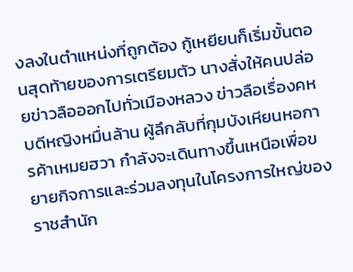งลงในตำแหน่งที่ถูกต้อง กู้เหยียนก็เริ่มขั้นตอนสุดท้ายของการเตรียมตัว นางสั่งให้คนปล่อยข่าวลือออกไปทั่วเมืองหลวง ข่าวลือเรื่องคหบดีหญิงหมื่นล้าน ผู้ลึกลับที่กุมบังเหียนหอการค้าเหมยฮวา กำลังจะเดินทางขึ้นเหนือเพื่อขยายกิจการและร่วมลงทุนในโครงการใหญ่ของราชสำนัก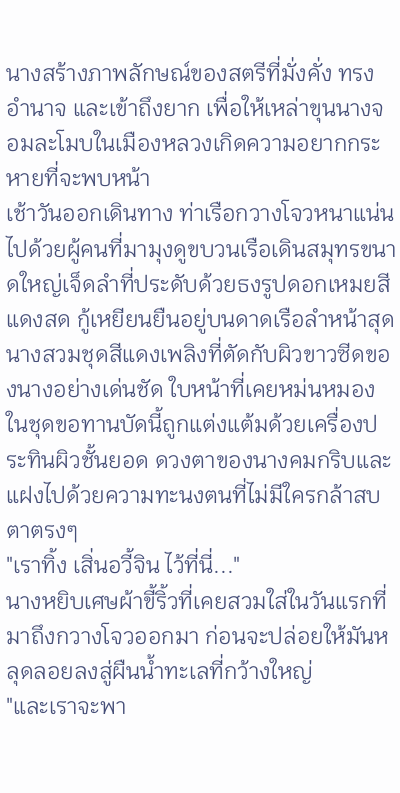นางสร้างภาพลักษณ์ของสตรีที่มั่งคั่ง ทรงอำนาจ และเข้าถึงยาก เพื่อให้เหล่าขุนนางจอมละโมบในเมืองหลวงเกิดความอยากกระหายที่จะพบหน้า
เช้าวันออกเดินทาง ท่าเรือกวางโจวหนาแน่นไปด้วยผู้คนที่มามุงดูขบวนเรือเดินสมุทรขนาดใหญ่เจ็ดลำที่ประดับด้วยธงรูปดอกเหมยสีแดงสด กู้เหยียนยืนอยู่บนดาดเรือลำหน้าสุด นางสวมชุดสีแดงเพลิงที่ตัดกับผิวขาวซีดของนางอย่างเด่นชัด ใบหน้าที่เคยหม่นหมองในชุดขอทานบัดนี้ถูกแต่งแต้มด้วยเครื่องประทินผิวชั้นยอด ดวงตาของนางคมกริบและแฝงไปด้วยความทะนงตนที่ไม่มีใครกล้าสบตาตรงๆ
"เราทิ้ง เสิ่นอวี้จิน ไว้ที่นี่..."
นางหยิบเศษผ้าขี้ริ้วที่เคยสวมใส่ในวันแรกที่มาถึงกวางโจวออกมา ก่อนจะปล่อยให้มันหลุดลอยลงสู่ผืนน้ำทะเลที่กว้างใหญ่
"และเราจะพา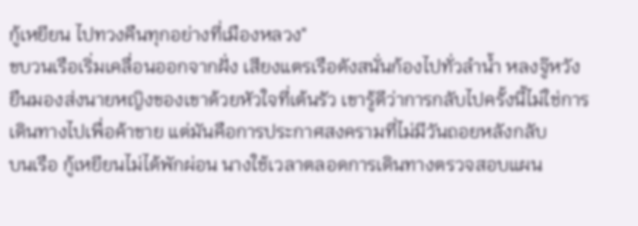กู้เหยียน ไปทวงคืนทุกอย่างที่เมืองหลวง"
ขบวนเรือเริ่มเคลื่อนออกจากฝั่ง เสียงแตรเรือดังสนั่นก้องไปทั่วลำน้ำ หลงจู๊หวังยืนมองส่งนายหญิงของเขาด้วยหัวใจที่เต้นรัว เขารู้ดีว่าการกลับไปครั้งนี้ไม่ใช่การเดินทางไปเพื่อค้าขาย แต่มันคือการประกาศสงครามที่ไม่มีวันถอยหลังกลับ
บนเรือ กู้เหยียนไม่ได้พักผ่อน นางใช้เวลาตลอดการเดินทางตรวจสอบแผน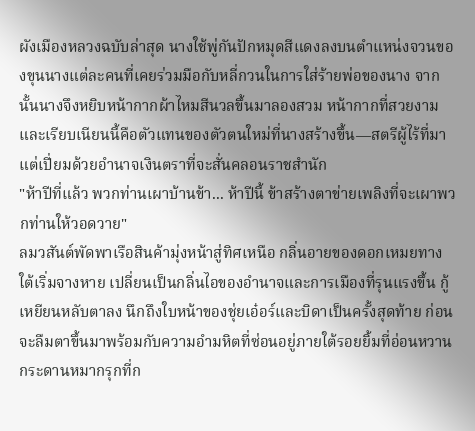ผังเมืองหลวงฉบับล่าสุด นางใช้พู่กันปักหมุดสีแดงลงบนตำแหน่งจวนของขุนนางแต่ละคนที่เคยร่วมมือกับหลี่กวนในการใส่ร้ายพ่อของนาง จากนั้นนางจึงหยิบหน้ากากผ้าไหมสีนวลขึ้นมาลองสวม หน้ากากที่สวยงามและเรียบเนียนนี้คือตัวแทนของตัวตนใหม่ที่นางสร้างขึ้น—สตรีผู้ไร้ที่มา แต่เปี่ยมด้วยอำนาจเงินตราที่จะสั่นคลอนราชสำนัก
"ห้าปีที่แล้ว พวกท่านเผาบ้านข้า... ห้าปีนี้ ข้าสร้างตาข่ายเพลิงที่จะเผาพวกท่านให้วอดวาย"
ลมวสันต์พัดพาเรือสินค้ามุ่งหน้าสู่ทิศเหนือ กลิ่นอายของดอกเหมยทางใต้เริ่มจางหาย เปลี่ยนเป็นกลิ่นไอของอำนาจและการเมืองที่รุนแรงขึ้น กู้เหยียนหลับตาลง นึกถึงใบหน้าของชุ่ยเอ๋อร์และบิดาเป็นครั้งสุดท้าย ก่อนจะลืมตาขึ้นมาพร้อมกับความอำมหิตที่ซ่อนอยู่ภายใต้รอยยิ้มที่อ่อนหวาน
กระดานหมากรุกที่ก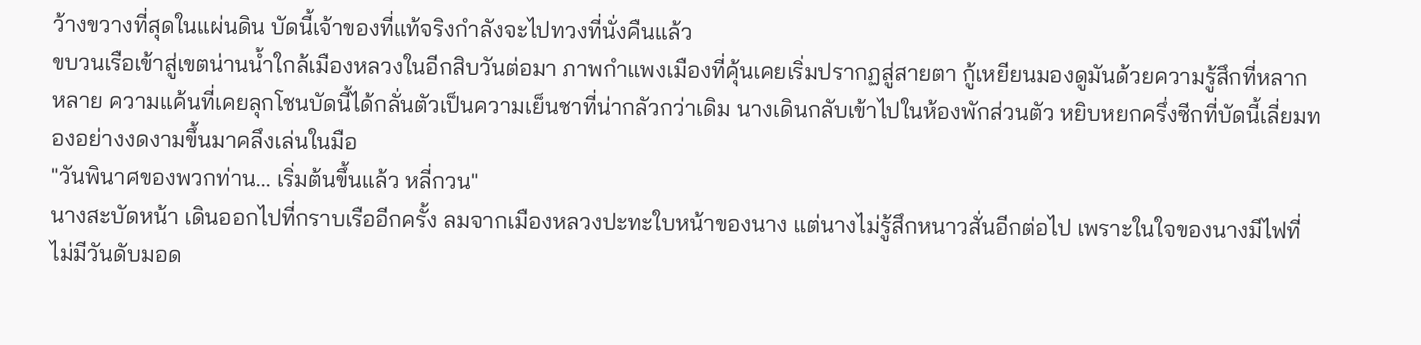ว้างขวางที่สุดในแผ่นดิน บัดนี้เจ้าของที่แท้จริงกำลังจะไปทวงที่นั่งคืนแล้ว
ขบวนเรือเข้าสู่เขตน่านน้ำใกล้เมืองหลวงในอีกสิบวันต่อมา ภาพกำแพงเมืองที่คุ้นเคยเริ่มปรากฏสู่สายตา กู้เหยียนมองดูมันด้วยความรู้สึกที่หลากหลาย ความแค้นที่เคยลุกโชนบัดนี้ได้กลั่นตัวเป็นความเย็นชาที่น่ากลัวกว่าเดิม นางเดินกลับเข้าไปในห้องพักส่วนตัว หยิบหยกครึ่งซีกที่บัดนี้เลี่ยมทองอย่างงดงามขึ้นมาคลึงเล่นในมือ
"วันพินาศของพวกท่าน... เริ่มต้นขึ้นแล้ว หลี่กวน"
นางสะบัดหน้า เดินออกไปที่กราบเรืออีกครั้ง ลมจากเมืองหลวงปะทะใบหน้าของนาง แต่นางไม่รู้สึกหนาวสั่นอีกต่อไป เพราะในใจของนางมีไฟที่ไม่มีวันดับมอด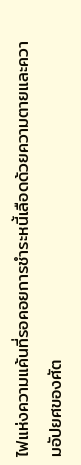ไฟแห่งความแค้นที่รอคอยการชำระหนี้เลือดด้วยความตายและความอัปยศของศัต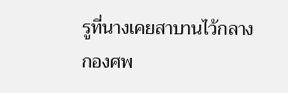รูที่นางเคยสาบานไว้กลางกองศพ